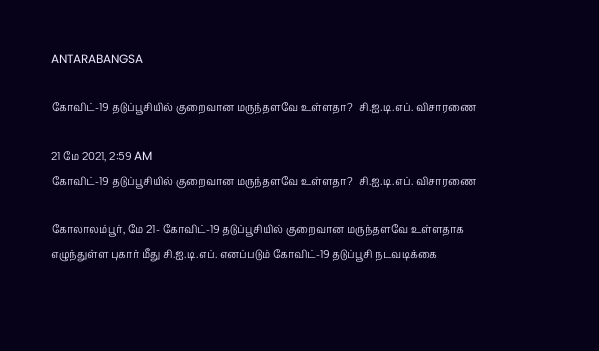ANTARABANGSA

கோவிட்-19 தடுப்பூசியில் குறைவான மருந்தளவே உள்ளதா?  சி.ஐ.டி.எப். விசாரணை

21 மே 2021, 2:59 AM
கோவிட்-19 தடுப்பூசியில் குறைவான மருந்தளவே உள்ளதா?  சி.ஐ.டி.எப். விசாரணை

கோலாலம்பூர், மே 21- கோவிட்-19 தடுப்பூசியில் குறைவான மருந்தளவே உள்ளதாக எழுந்துள்ள புகார் மீது சி.ஐ.டி.எப். எனப்படும் கோவிட்-19 தடுப்பூசி நடவடிக்கை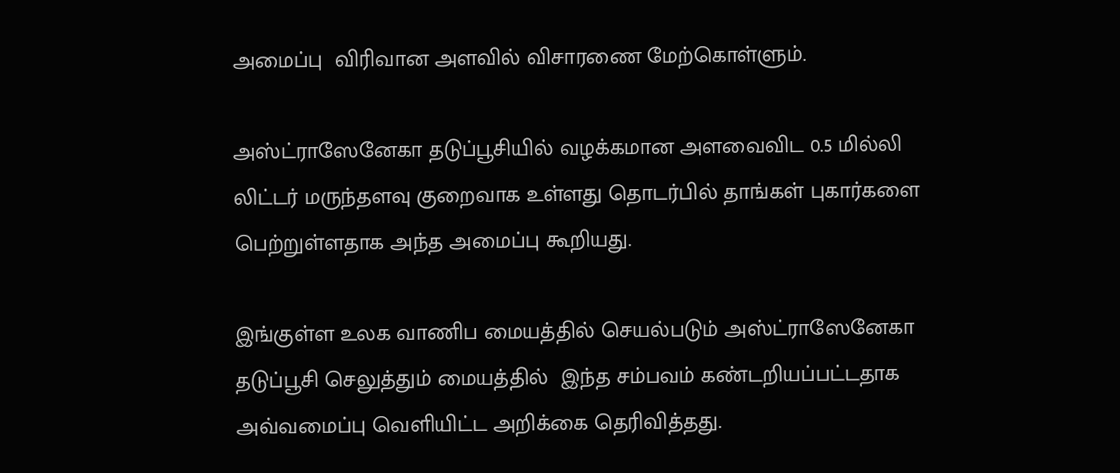அமைப்பு  விரிவான அளவில் விசாரணை மேற்கொள்ளும்.

அஸ்ட்ராஸேனேகா தடுப்பூசியில் வழக்கமான அளவைவிட 0.5 மில்லி லிட்டர் மருந்தளவு குறைவாக உள்ளது தொடர்பில் தாங்கள் புகார்களை பெற்றுள்ளதாக அந்த அமைப்பு கூறியது.

இங்குள்ள உலக வாணிப மையத்தில் செயல்படும் அஸ்ட்ராஸேனேகா தடுப்பூசி செலுத்தும் மையத்தில்  இந்த சம்பவம் கண்டறியப்பட்டதாக அவ்வமைப்பு வெளியிட்ட அறிக்கை தெரிவித்தது.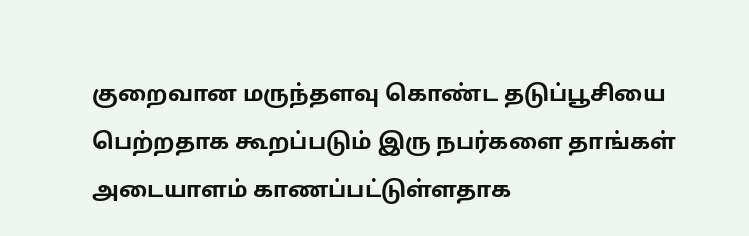குறைவான மருந்தளவு கொண்ட தடுப்பூசியை பெற்றதாக கூறப்படும் இரு நபர்களை தாங்கள் அடையாளம் காணப்பட்டுள்ளதாக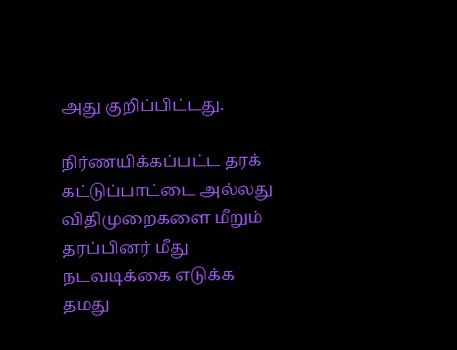அது குறிப்பிட்டது.

நிர்ணயிக்கப்பட்ட தரக் கட்டுப்பாட்டை அல்லது விதிமுறைகளை மீறும் தரப்பினர் மீது நடவடிக்கை எடுக்க தமது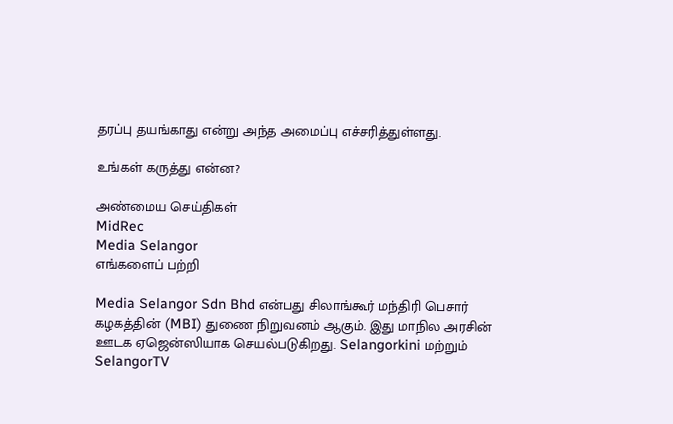தரப்பு தயங்காது என்று அந்த அமைப்பு எச்சரித்துள்ளது.

உங்கள் கருத்து என்ன?

அண்மைய செய்திகள்
MidRec
Media Selangor
எங்களைப் பற்றி

Media Selangor Sdn Bhd என்பது சிலாங்கூர் மந்திரி பெசார் கழகத்தின் (MBI) துணை நிறுவனம் ஆகும். இது மாநில அரசின் ஊடக ஏஜென்ஸியாக செயல்படுகிறது. Selangorkini மற்றும் SelangorTV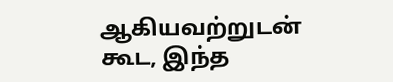ஆகியவற்றுடன் கூட, இந்த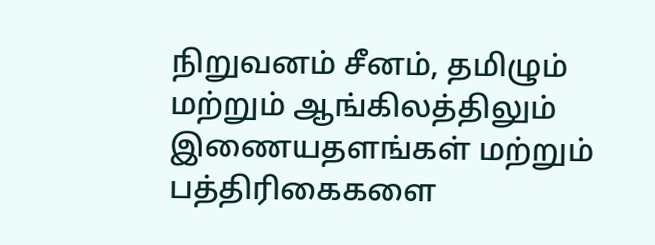நிறுவனம் சீனம், தமிழும் மற்றும் ஆங்கிலத்திலும் இணையதளங்கள் மற்றும் பத்திரிகைகளை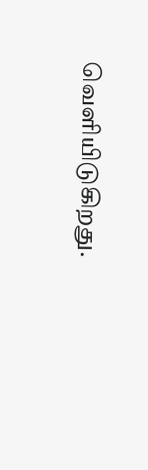வெளியிடுகிறது.